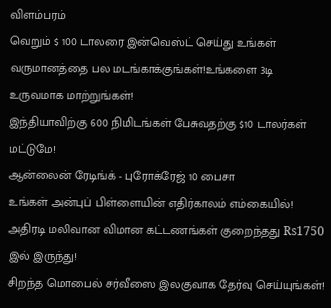விளம்பரம்
வெறும் $ 100 டாலரை இன்வெஸ்ட் செய்து உங்கள் வருமானத்தை பல மடங்காக்குங்கள்!உங்களை 3டி உருவமாக மாற்றுங்கள்!
இந்தியாவிற்கு 600 நிமிடங்கள் பேசுவதற்கு $10 டாலர்கள் மட்டுமே!
ஆன்லைன் ரேடிங்க் - புரோக்ரேஜ் 10 பைசா
உங்கள் அன்புப் பிள்ளையின் எதிர்காலம் எம்கையில்!
அதிரடி மலிவான விமான கட்டணங்கள் குறைந்தது Rs1750 இல் இருந்து!
சிறந்த மொபைல் சர்வீஸை இலகுவாக தேர்வு செய்யுங்கள்!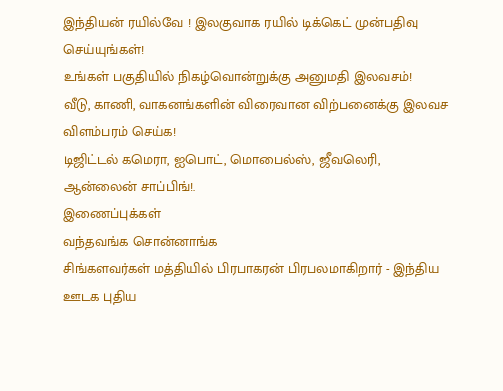இந்தியன் ரயில்வே ! இலகுவாக ரயில் டிக்கெட் முன்பதிவு செய்யுங்கள்!
உங்கள் பகுதியில் நிகழ்வொன்றுக்கு அனுமதி இலவசம்!
வீடு, காணி, வாகனங்களின் விரைவான விற்பனைக்கு இலவச விளம்பரம் செய்க!
டிஜிட்டல் கமெரா, ஐபொட், மொபைல்ஸ், ஜீவலெரி, ஆன்லைன் சாப்பிங்!.
இணைப்புக்கள்
வந்தவங்க சொன்னாங்க
சிங்களவர்கள் மத்தியில் பிரபாகரன் பிரபலமாகிறார் - இந்திய ஊடக புதிய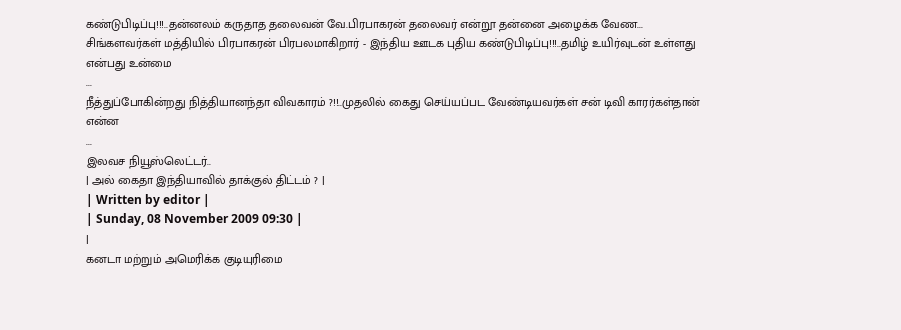கண்டுபிடிப்பு!!!..தன்னலம் கருதாத தலைவன் வே.பிரபாகரன் தலைவர் என்றூ தன்னை அழைக்க வேண...
சிங்களவர்கள் மத்தியில் பிரபாகரன் பிரபலமாகிறார் - இந்திய ஊடக புதிய கண்டுபிடிப்பு!!!..தமிழ் உயிர்வுடன் உள்ளது என்பது உன்மை
...
நீத்துப்போகின்றது நித்தியானந்தா விவகாரம் ?!!..முதலில் கைது செய்யப்பட வேண்டியவர்கள் சன் டிவி காரர்கள்தான் என்ன
...
இலவச நியூஸ்லெட்டர்..
| அல் கைதா இந்தியாவில் தாக்குல் திட்டம் ? |
| Written by editor |
| Sunday, 08 November 2009 09:30 |
|
கனடா மற்றும் அமெரிக்க குடியுரிமை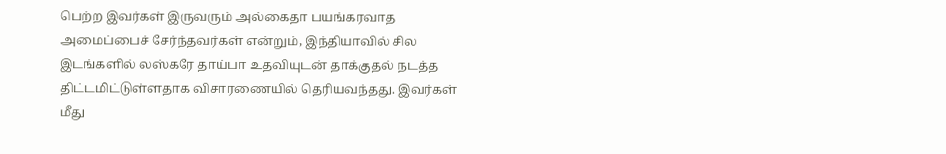பெற்ற இவர்கள் இருவரும் அல்கைதா பயங்கரவாத அமைப்பைச் சேர்ந்தவர்கள் என்றும், இந்தியாவில் சில இடங்களில் லஸ்கரே தாய்பா உதவியுடன் தாக்குதல் நடத்த திட்டமிட்டுள்ளதாக விசாரணையில் தெரியவந்தது. இவர்கள் மீது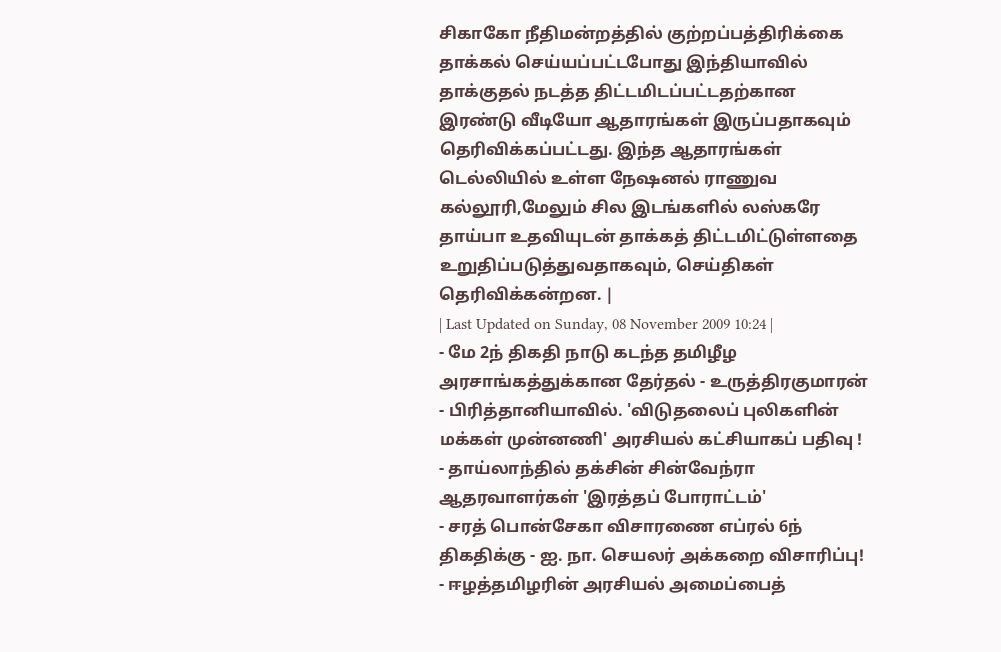சிகாகோ நீதிமன்றத்தில் குற்றப்பத்திரிக்கை தாக்கல் செய்யப்பட்டபோது இந்தியாவில் தாக்குதல் நடத்த திட்டமிடப்பட்டதற்கான இரண்டு வீடியோ ஆதாரங்கள் இருப்பதாகவும் தெரிவிக்கப்பட்டது. இந்த ஆதாரங்கள் டெல்லியில் உள்ள நேஷனல் ராணுவ கல்லூரி,மேலும் சில இடங்களில் லஸ்கரே தாய்பா உதவியுடன் தாக்கத் திட்டமிட்டுள்ளதை உறுதிப்படுத்துவதாகவும், செய்திகள் தெரிவிக்கன்றன. |
| Last Updated on Sunday, 08 November 2009 10:24 |
- மே 2ந் திகதி நாடு கடந்த தமிழீழ அரசாங்கத்துக்கான தேர்தல் - உருத்திரகுமாரன்
- பிரித்தானியாவில். 'விடுதலைப் புலிகளின் மக்கள் முன்னணி' அரசியல் கட்சியாகப் பதிவு !
- தாய்லாந்தில் தக்சின் சின்வேந்ரா ஆதரவாளர்கள் 'இரத்தப் போராட்டம்'
- சரத் பொன்சேகா விசாரணை எப்ரல் 6ந் திகதிக்கு - ஐ. நா. செயலர் அக்கறை விசாரிப்பு!
- ஈழத்தமிழரின் அரசியல் அமைப்பைத்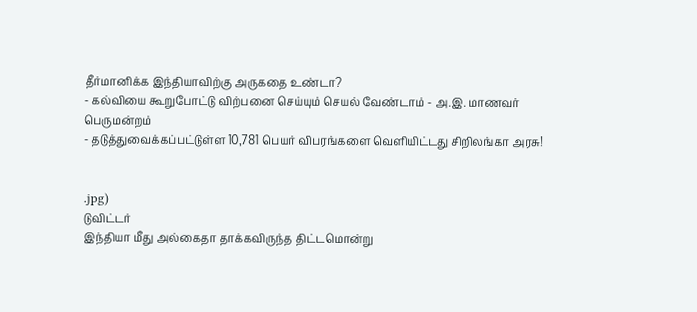தீர்மானிக்க இந்தியாவிற்கு அருகதை உண்டா?
- கல்வியை கூறுபோட்டு விற்பனை செய்யும் செயல் வேண்டாம் - அ.இ. மாணவர் பெருமன்றம்
- தடுத்துவைக்கப்பட்டுள்ள 10,781 பெயர் விபரங்களை வெளியிட்டது சிறிலங்கா அரசு!


.jpg)
டுவிட்டர்
இந்தியா மீது அல்கைதா தாக்கவிருந்த திட்டமொன்று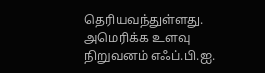தெரியவந்துள்ளது. அமெரிக்க உளவு நிறுவனம் எஃப்.பி.ஐ.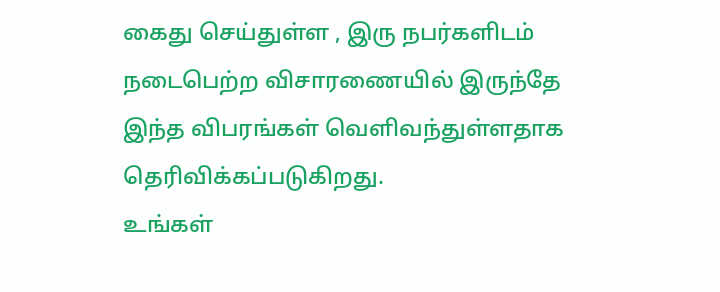கைது செய்துள்ள , இரு நபர்களிடம் நடைபெற்ற விசாரணையில் இருந்தே இந்த விபரங்கள் வெளிவந்துள்ளதாக தெரிவிக்கப்படுகிறது.
உங்கள்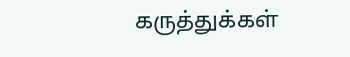கருத்துக்கள்